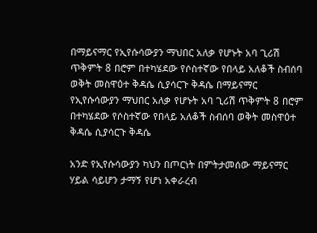በማይናማር የኢየሱሳውያን ማህበር አለቃ የሆኑት አባ ጊሪሽ ጥቅምት 8 በሮም በተካሄደው የሶስተኛው የበላይ አለቆች ስብሰባ ወቅት መስዋዕተ ቅዳሴ ሲያሳርጉ ቅዳሴ በማይናማር የኢየሱሳውያን ማህበር አለቃ የሆኑት አባ ጊሪሽ ጥቅምት 8 በሮም በተካሄደው የሶስተኛው የበላይ አለቆች ስብሰባ ወቅት መስዋዕተ ቅዳሴ ሲያሳርጉ ቅዳሴ

አንድ የኢየሱሳውያን ካህን በጦርነት በምትታመሰው ማይናማር ሃይል ሳይሆን ታማኝ የሆነ አቀራረብ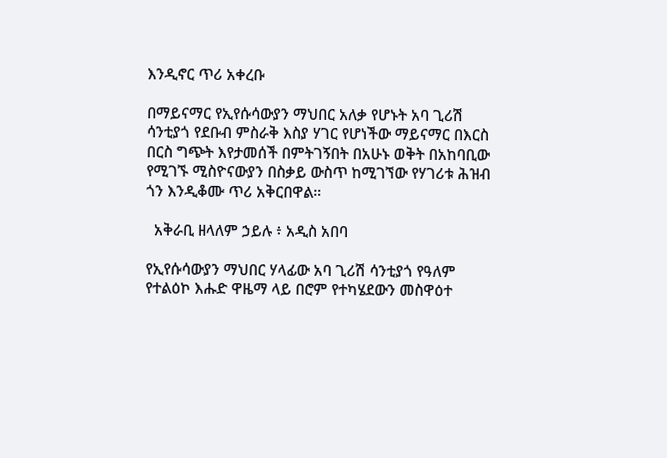እንዲኖር ጥሪ አቀረቡ

በማይናማር የኢየሱሳውያን ማህበር አለቃ የሆኑት አባ ጊሪሽ ሳንቲያጎ የደቡብ ምስራቅ እስያ ሃገር የሆነችው ማይናማር በእርስ በርስ ግጭት እየታመሰች በምትገኝበት በአሁኑ ወቅት በአከባቢው የሚገኙ ሚስዮናውያን በስቃይ ውስጥ ከሚገኘው የሃገሪቱ ሕዝብ ጎን እንዲቆሙ ጥሪ አቅርበዋል።

  አቅራቢ ዘላለም ኃይሉ ፥ አዲስ አበባ

የኢየሱሳውያን ማህበር ሃላፊው አባ ጊሪሽ ሳንቲያጎ የዓለም የተልዕኮ እሑድ ዋዜማ ላይ በሮም የተካሄደውን መስዋዕተ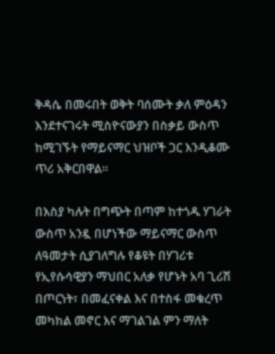ቅዳሴ በመሩበት ወቅት ባሰሙት ቃለ ምዕዳን እንደተናገሩት ሚስዮናውያን በስቃይ ውስጥ ከሚገኙት የማይናማር ህዝቦች ጋር እንዲቆሙ ጥሪ አቅርበዋል።

በእስያ ካሉት በግጭት በጣም ከተጎዱ ሃገራት ውስጥ አንዷ በሆነችው ማይናማር ውስጥ ለዓመታት ሲያገለግሉ የቆዩት በሃገሪቱ የኢየሱሳዊያን ማህበር አለቃ የሆኑት አባ ጊሪሽ በጦርነት፣ በመፈናቀል እና በተስፋ መቁረጥ መካከል መኖር እና ማገልገል ምን ማለት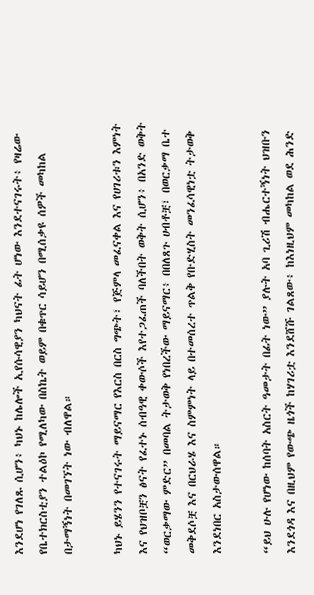እንደሆነ የገለጹ ሲሆን፥ ካህኑ ከሌሎች ኢየሱሳዊያን ካህናት ፊት ሆነው እንደተናገሩት፥ የዛሬው የቤተክርስቲያን ተልዕኮ የሚለካው በስኬት ወይም በቁጥር ሳይሆን በሚሰቃዩ ሰዎች መካከል በታማኝነት በመገኘት ነው ብለዋል።

ካህኑ ይሄንን የተናገሩት ማይናማር የእርስ በርስ ግጭት፣ የጅምላ መፈናቀል እና የሀገሪቱን እምነት እና የህዝቦቿን ፅናት የፈተኑ ሰብዓዊ ቀውሶች እየተጋፈጠች ባለችበት ወቅት ሲሆን፥ በአንድ ወቅት “ወርቃማው ምድር” በመባል ትታወቅ የነበረችው ማይናማር፥ በበለጸጉ ሀብቶቿ፣ በወርቃማ ቤተ መቅደሶቿ እና በርህራሄ እና ስምምነት ላይ በተመሰረተ ጥልቅ የቡድሂስት መንፈሳዊነቷ ትታወቅ እንደነበር አስታውሰዋል።

“ይህ ሁሉ የሆነው ከሰባት አስርት ዓመታት በፊት ነው” ያሉት አባ ጊሪሽ ብሔርተኝነት ህዝቡን እንደጎዳ እና በዚህም የውጭ ዜጎች ከሃገሪቷ እንደሸሹ ገልጸው፥ ከእነዚህም መካከል ወደ ሕንድ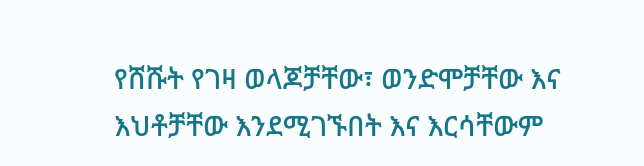የሸሹት የገዛ ወላጆቻቸው፣ ወንድሞቻቸው እና እህቶቻቸው እንደሚገኙበት እና እርሳቸውም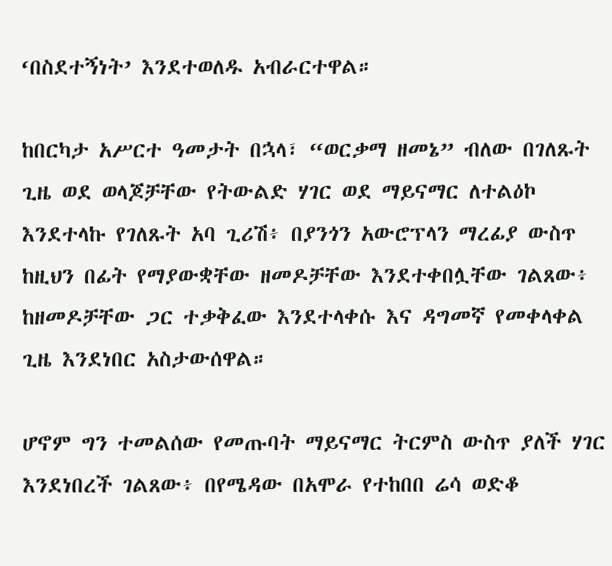‘በስደተኝነት’ እንደተወለዱ አብራርተዋል።

ከበርካታ አሥርተ ዓመታት በኋላ፣ “ወርቃማ ዘመኔ” ብለው በገለጹት ጊዜ ወደ ወላጆቻቸው የትውልድ ሃገር ወደ ማይናማር ለተልዕኮ እንደተላኩ የገለጹት አባ ጊሪሽ፥ በያንጎን አውሮፕላን ማረፊያ ውስጥ ከዚህን በፊት የማያውቋቸው ዘመዶቻቸው እንደተቀበሏቸው ገልጸው፥ ከዘመዶቻቸው ጋር ተቃቅፈው እንደተላቀሱ እና ዳግመኛ የመቀላቀል ጊዜ እንደነበር አስታውሰዋል።

ሆኖም ግን ተመልሰው የመጡባት ማይናማር ትርምስ ውስጥ ያለች ሃገር እንደነበረች ገልጸው፥ በየሜዳው በአሞራ የተከበበ ሬሳ ወድቆ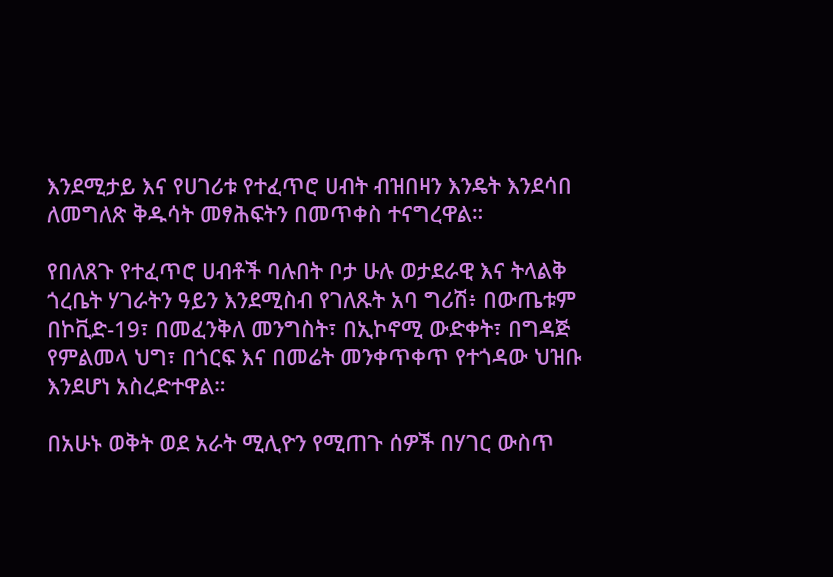እንደሚታይ እና የሀገሪቱ የተፈጥሮ ሀብት ብዝበዛን እንዴት እንደሳበ ለመግለጽ ቅዱሳት መፃሕፍትን በመጥቀስ ተናግረዋል።

የበለጸጉ የተፈጥሮ ሀብቶች ባሉበት ቦታ ሁሉ ወታደራዊ እና ትላልቅ ጎረቤት ሃገራትን ዓይን እንደሚስብ የገለጹት አባ ግሪሽ፥ በውጤቱም በኮቪድ-19፣ በመፈንቅለ መንግስት፣ በኢኮኖሚ ውድቀት፣ በግዳጅ የምልመላ ህግ፣ በጎርፍ እና በመሬት መንቀጥቀጥ የተጎዳው ህዝቡ እንደሆነ አስረድተዋል።

በአሁኑ ወቅት ወደ አራት ሚሊዮን የሚጠጉ ሰዎች በሃገር ውስጥ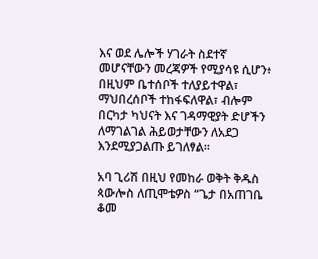እና ወደ ሌሎች ሃገራት ስደተኛ መሆናቸውን መረጃዎች የሚያሳዩ ሲሆን፥ በዚህም ቤተሰቦች ተለያይተዋል፣ ማህበረሰቦች ተከፋፍለዋል፣ ብሎም በርካታ ካህናት እና ገዳማዊያት ድሆችን ለማገልገል ሕይወታቸውን ለአደጋ እንደሚያጋልጡ ይገለፃል።

አባ ጊሪሽ በዚህ የመከራ ወቅት ቅዱስ ጳውሎስ ለጢሞቴዎስ “ጌታ በአጠገቤ ቆመ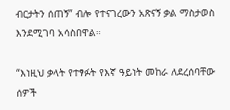ብርታትን ሰጠኝ” ብሎ የተናገረውን አጽናኝ ቃል ማስታወስ እንደሚገባ አሳስበዋል።

“እነዚህ ቃላት የተፃፉት የእኛ ዓይነት መከራ ለደረሰባቸው ሰዎች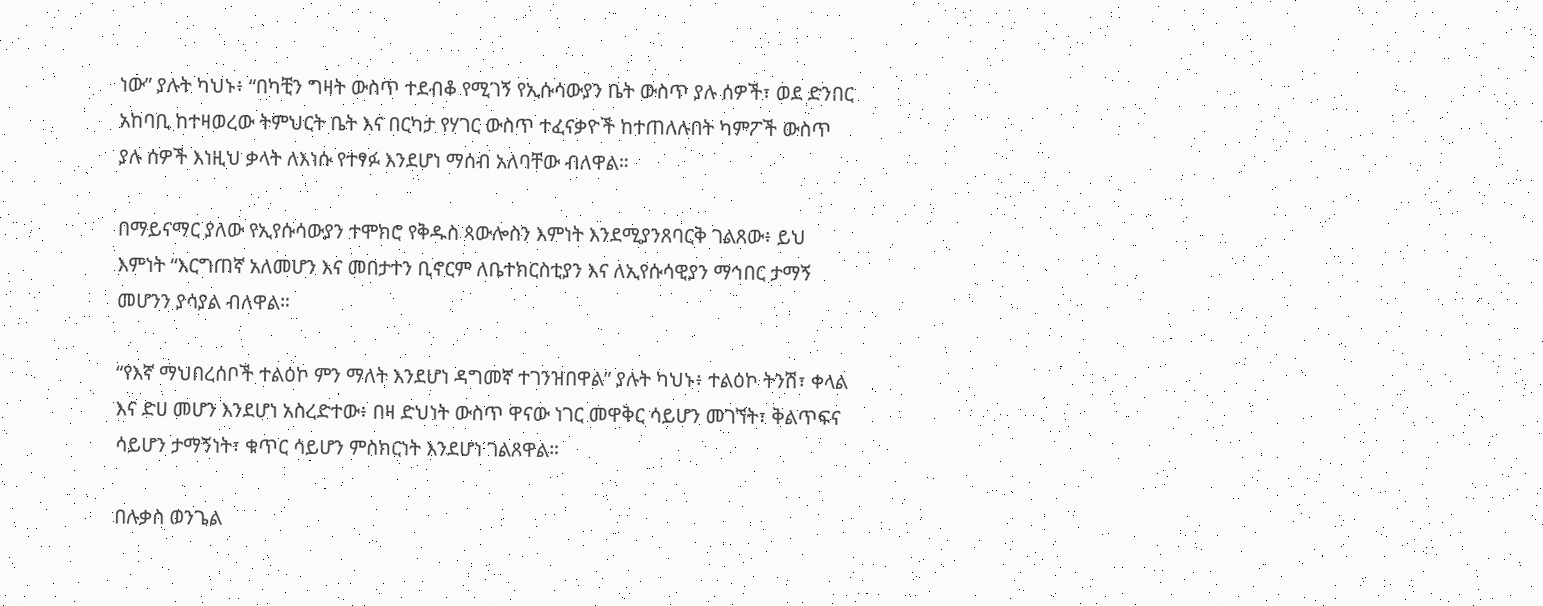ነው” ያሉት ካህኑ፥ “በካቺን ግዛት ውስጥ ተደብቆ የሚገኝ የኢሱሳውያን ቤት ውስጥ ያሉ ሰዎች፣ ወደ ድንበር አከባቢ ከተዛወረው ትምህርት ቤት እና በርካታ የሃገር ውስጥ ተፈናቃዮች ከተጠለሉበት ካምፖች ውስጥ ያሉ ሰዎች እነዚህ ቃላት ለእነሱ የተፃፉ እንደሆነ ማሰብ አለባቸው ብለዋል።

በማይናማር ያለው የኢየሱሳውያን ተሞክሮ የቅዱስ ጳውሎስን እምነት እንደሚያንጸባርቅ ገልጸው፥ ይህ እምነት “እርግጠኛ አለመሆን እና መበታተን ቢኖርም ለቤተክርስቲያን እና ለኢየሱሳዊያን ማኅበር ታማኝ መሆንን ያሳያል ብለዋል።

“የእኛ ማህበረሰቦች ተልዕኮ ምን ማለት እንደሆነ ዳግመኛ ተገንዝበዋል” ያሉት ካህኑ፥ ተልዕኮ ትንሽ፣ ቀላል እና ድሀ መሆን እንደሆነ አስረድተው፥ በዛ ድህነት ውስጥ ዋናው ነገር መዋቅር ሳይሆን መገኘት፣ ቅልጥፍና ሳይሆን ታማኝነት፣ ቁጥር ሳይሆን ምስክርነት እንደሆነ ገልጸዋል።

በሉቃስ ወንጌል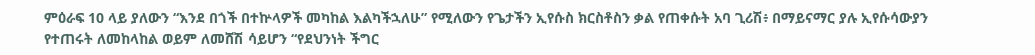ምዕራፍ 10 ላይ ያለውን “እንደ በጎች በተኵላዎች መካከል እልካችኋለሁ” የሚለውን የጌታችን ኢየሱስ ክርስቶስን ቃል የጠቀሱት አባ ጊሪሽ፥ በማይናማር ያሉ ኢየሱሳውያን የተጠሩት ለመከላከል ወይም ለመሸሽ ሳይሆን “የደህንነት ችግር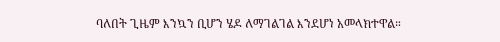ባለበት ጊዜም እንኳን ቢሆን ሄዶ ለማገልገል እንደሆነ አመላክተዋል።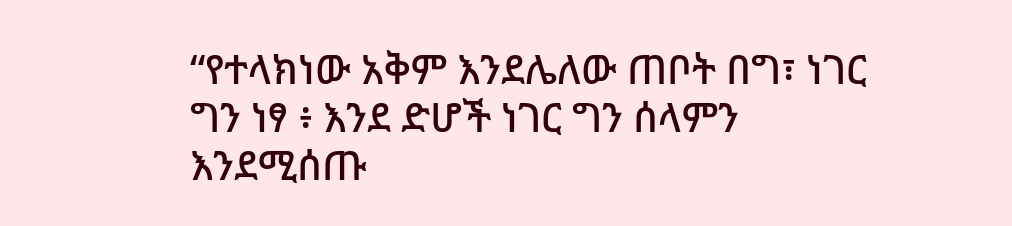“የተላክነው አቅም እንደሌለው ጠቦት በግ፣ ነገር ግን ነፃ ፥ እንደ ድሆች ነገር ግን ሰላምን እንደሚሰጡ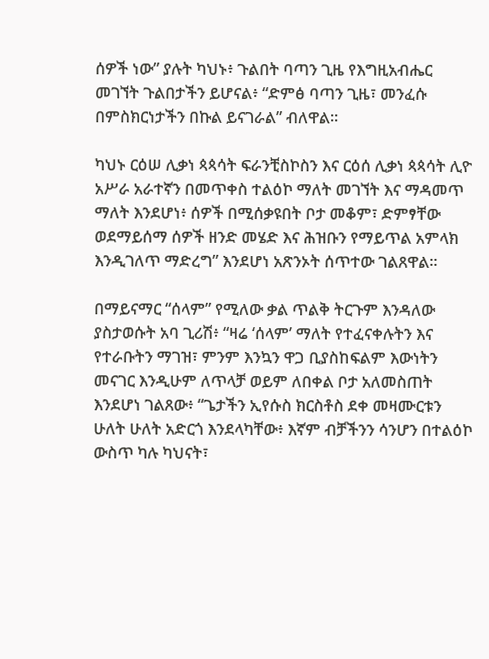ሰዎች ነው” ያሉት ካህኑ፥ ጉልበት ባጣን ጊዜ የእግዚአብሔር መገኘት ጉልበታችን ይሆናል፥ “ድምፅ ባጣን ጊዜ፣ መንፈሱ በምስክርነታችን በኩል ይናገራል” ብለዋል።

ካህኑ ርዕሠ ሊቃነ ጳጳሳት ፍራንቺስኮስን እና ርዕሰ ሊቃነ ጳጳሳት ሊዮ አሥራ አራተኛን በመጥቀስ ተልዕኮ ማለት መገኘት እና ማዳመጥ ማለት እንደሆነ፥ ሰዎች በሚሰቃዩበት ቦታ መቆም፣ ድምፃቸው ወደማይሰማ ሰዎች ዘንድ መሄድ እና ሕዝቡን የማይጥል አምላክ እንዲገለጥ ማድረግ” እንደሆነ አጽንኦት ሰጥተው ገልጸዋል።

በማይናማር “ሰላም” የሚለው ቃል ጥልቅ ትርጉም እንዳለው ያስታወሱት አባ ጊሪሽ፥ “ዛሬ ‘ሰላም’ ማለት የተፈናቀሉትን እና የተራቡትን ማገዝ፣ ምንም እንኳን ዋጋ ቢያስከፍልም እውነትን መናገር እንዲሁም ለጥላቻ ወይም ለበቀል ቦታ አለመስጠት እንደሆነ ገልጸው፥ “ጌታችን ኢየሱስ ክርስቶስ ደቀ መዛሙርቱን ሁለት ሁለት አድርጎ እንደላካቸው፥ እኛም ብቻችንን ሳንሆን በተልዕኮ ውስጥ ካሉ ካህናት፣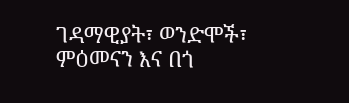ገዳማዊያት፣ ወንድሞች፣ ምዕመናን እና በጎ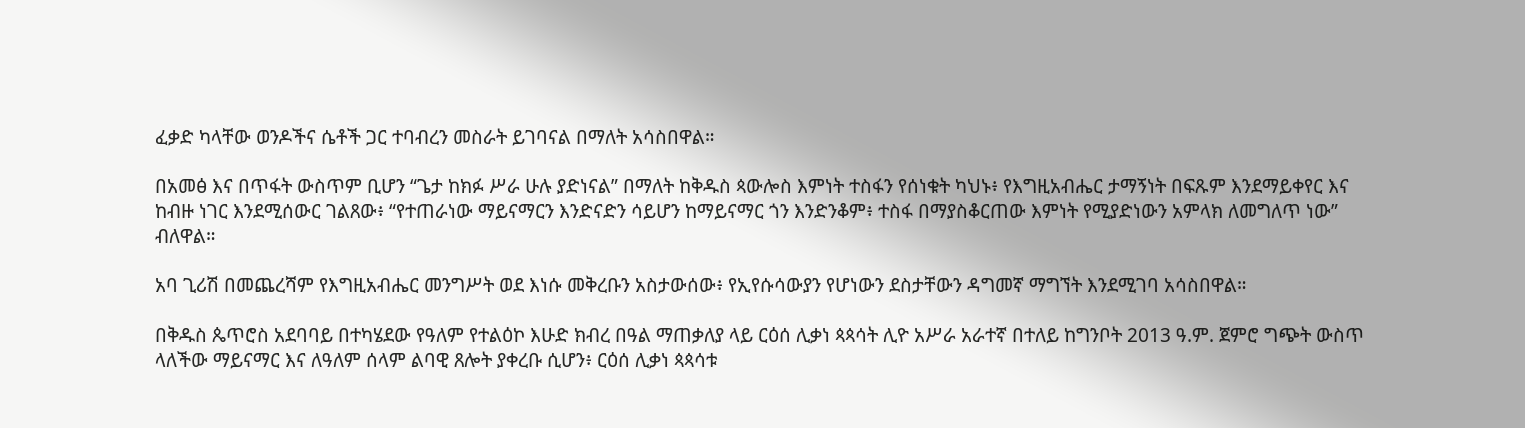ፈቃድ ካላቸው ወንዶችና ሴቶች ጋር ተባብረን መስራት ይገባናል በማለት አሳስበዋል።

በአመፅ እና በጥፋት ውስጥም ቢሆን “ጌታ ከክፉ ሥራ ሁሉ ያድነናል” በማለት ከቅዱስ ጳውሎስ እምነት ተስፋን የሰነቁት ካህኑ፥ የእግዚአብሔር ታማኝነት በፍጹም እንደማይቀየር እና ከብዙ ነገር እንደሚሰውር ገልጸው፥ “የተጠራነው ማይናማርን እንድናድን ሳይሆን ከማይናማር ጎን እንድንቆም፥ ተስፋ በማያስቆርጠው እምነት የሚያድነውን አምላክ ለመግለጥ ነው” ብለዋል።

አባ ጊሪሽ በመጨረሻም የእግዚአብሔር መንግሥት ወደ እነሱ መቅረቡን አስታውሰው፥ የኢየሱሳውያን የሆነውን ደስታቸውን ዳግመኛ ማግኘት እንደሚገባ አሳስበዋል።

በቅዱስ ጴጥሮስ አደባባይ በተካሄደው የዓለም የተልዕኮ እሁድ ክብረ በዓል ማጠቃለያ ላይ ርዕሰ ሊቃነ ጳጳሳት ሊዮ አሥራ አራተኛ በተለይ ከግንቦት 2013 ዓ.ም. ጀምሮ ግጭት ውስጥ ላለችው ማይናማር እና ለዓለም ሰላም ልባዊ ጸሎት ያቀረቡ ሲሆን፥ ርዕሰ ሊቃነ ጳጳሳቱ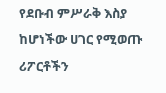የደቡብ ምሥራቅ እስያ ከሆነችው ሀገር የሚወጡ ሪፖርቶችን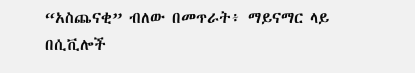“አስጨናቂ” ብለው በመጥራት፥ ማይናማር ላይ በሲቪሎች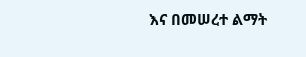እና በመሠረተ ልማት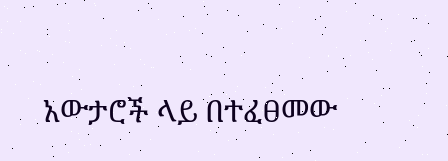አውታሮች ላይ በተፈፀመው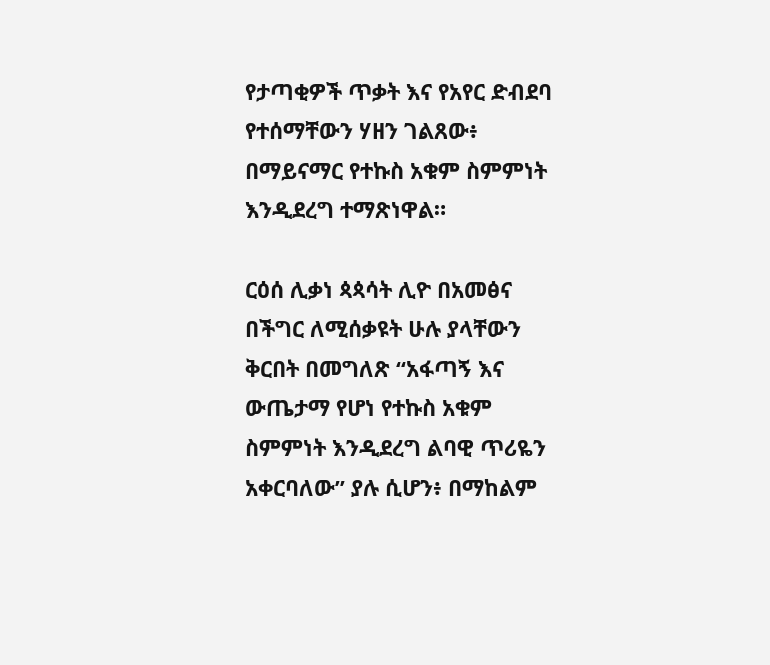የታጣቂዎች ጥቃት እና የአየር ድብደባ የተሰማቸውን ሃዘን ገልጸው፥ በማይናማር የተኩስ አቁም ስምምነት እንዲደረግ ተማጽነዋል።

ርዕሰ ሊቃነ ጳጳሳት ሊዮ በአመፅና በችግር ለሚሰቃዩት ሁሉ ያላቸውን ቅርበት በመግለጽ “አፋጣኝ እና ውጤታማ የሆነ የተኩስ አቁም ስምምነት እንዲደረግ ልባዊ ጥሪዬን አቀርባለው” ያሉ ሲሆን፥ በማከልም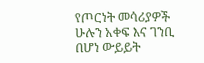የጦርነት መሳሪያዎች ሁሉን አቀፍ እና ገንቢ በሆነ ውይይት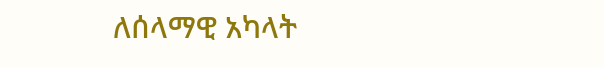ለሰላማዊ አካላት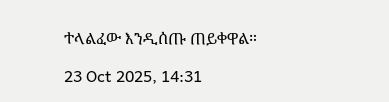ተላልፈው እንዲሰጡ ጠይቀዋል።

23 Oct 2025, 14:31